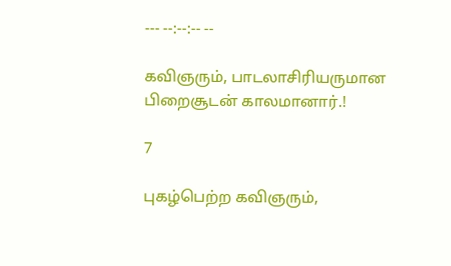--- --:--:-- --

கவிஞரும், பாடலாசிரியருமான பிறைசூடன் காலமானார்.!

7

புகழ்பெற்ற கவிஞரும்,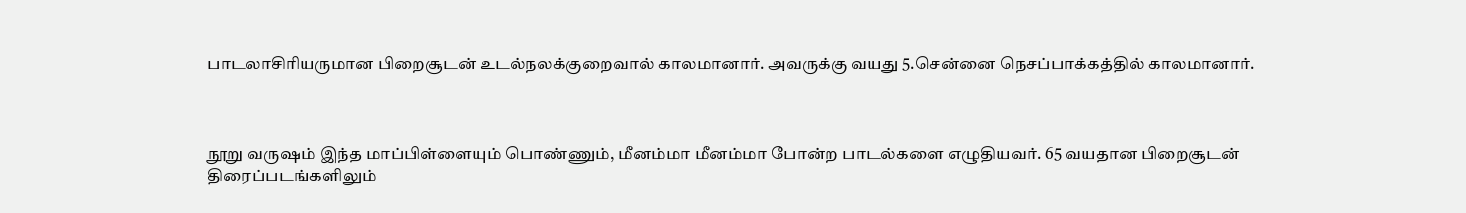பாடலாசிரியருமான பிறைசூடன் உடல்நலக்குறைவால் காலமானார். அவருக்கு வயது 5.சென்னை நெசப்பாக்கத்தில் காலமானார்.



நூறு வருஷம் இந்த மாப்பிள்ளையும் பொண்ணும், மீனம்மா மீனம்மா போன்ற பாடல்களை எழுதியவர். 65 வயதான பிறைசூடன் திரைப்படங்களிலும்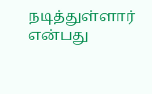நடித்துள்ளார் என்பது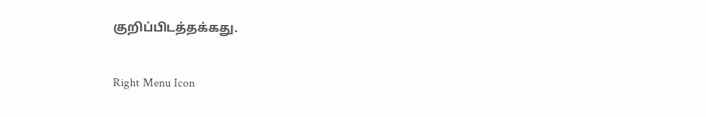குறிப்பிடத்தக்கது.

Right Menu Icon